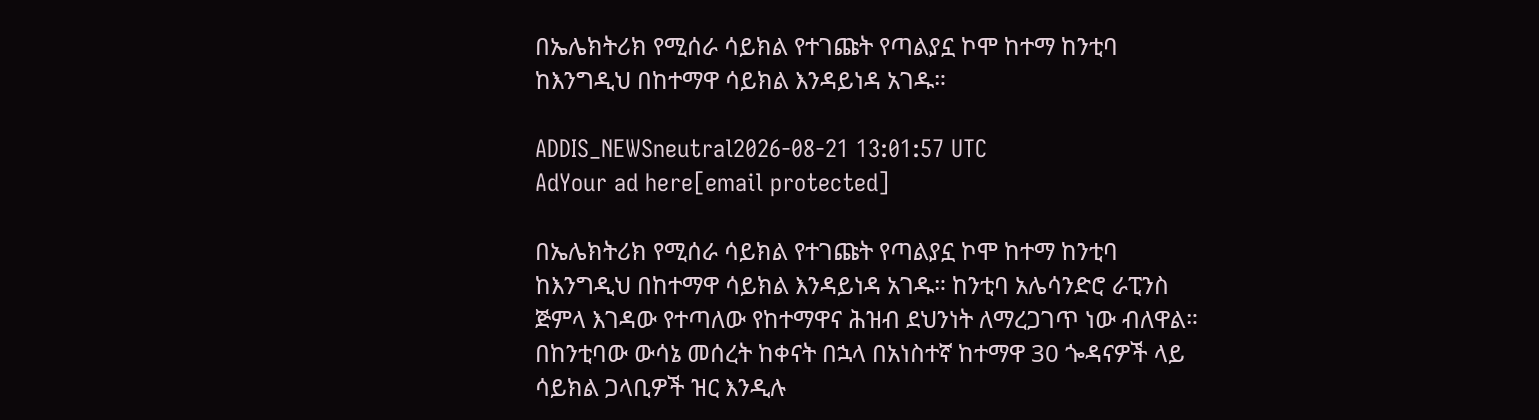በኤሌክትሪክ የሚሰራ ሳይክል የተገጩት የጣልያኗ ኮሞ ከተማ ከንቲባ ከእንግዲህ በከተማዋ ሳይክል እንዳይነዳ አገዱ።

ADDIS_NEWSneutral2026-08-21 13:01:57 UTC
AdYour ad here[email protected]

በኤሌክትሪክ የሚሰራ ሳይክል የተገጩት የጣልያኗ ኮሞ ከተማ ከንቲባ ከእንግዲህ በከተማዋ ሳይክል እንዳይነዳ አገዱ። ከንቲባ አሌሳንድሮ ራፒንስ ጅምላ እገዳው የተጣለው የከተማዋና ሕዝብ ደህንነት ለማረጋገጥ ነው ብለዋል። በከንቲባው ውሳኔ መሰረት ከቀናት በኋላ በአነስተኛ ከተማዋ 30 ጐዳናዎች ላይ ሳይክል ጋላቢዎች ዝር እንዲሉ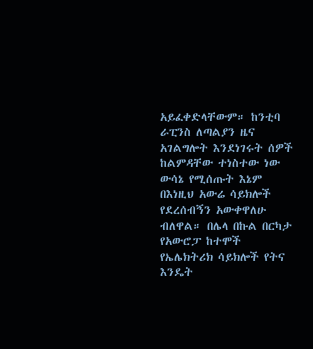አይፈቀድላቸውም። ከንቲባ ራፒንስ ለጣልያን ዜና አገልግሎት እንደነገሩት ሰዎች ከልምዳቸው ተነስተው ነው ውሳኔ የሚሰጡት እኔም በእነዚህ አውሬ ሳይክሎች የደረሰብኝን አውቀዋለሁ ብለዋል። በሌላ በኩል በርካታ የአውሮፓ ከተሞች የኤሌክትሪክ ሳይክሎች የትና እንዴት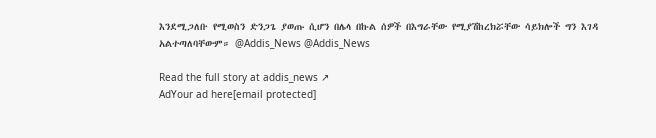እንደሚጋለቡ የሚወስን ድንጋጌ ያወጡ ሲሆን በሌላ በኩል ሰዎች በእግራቸው የሚያሽከረክሯቸው ሳይክሎች ግን እገዳ አልተጣለባቸውም። @Addis_News @Addis_News

Read the full story at addis_news ↗
AdYour ad here[email protected]